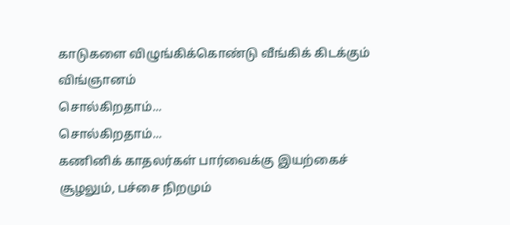காடுகளை விழுங்கிக்கொண்டு வீங்கிக் கிடக்கும் விங்ஞானம்
சொல்கிறதாம்...
சொல்கிறதாம்...
கணினிக் காதலர்கள் பார்வைக்கு இயற்கைச் சூழலும், பச்சை நிறமும்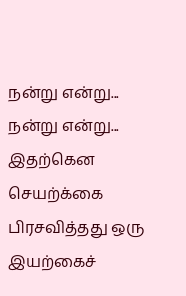நன்று என்று...
நன்று என்று...
இதற்கென செயற்க்கை பிரசவித்தது ஒரு இயற்கைச்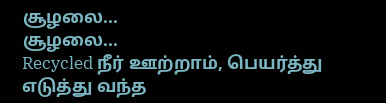சூழலை...
சூழலை...
Recycled நீர் ஊற்றாம், பெயர்த்து எடுத்து வந்த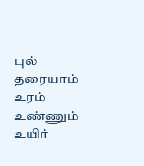புல் தரையாம்
உரம் உண்ணும் உயிர்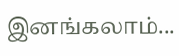இனங்கலாம்...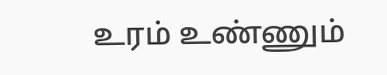உரம் உண்ணும்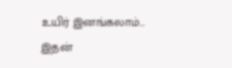உயிர் இனங்கலாம்...
இதன்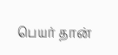பெயர் தான்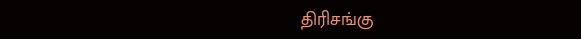திரிசங்கு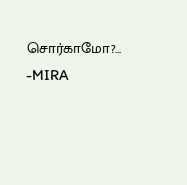சொர்காமோ?...
-MIRA